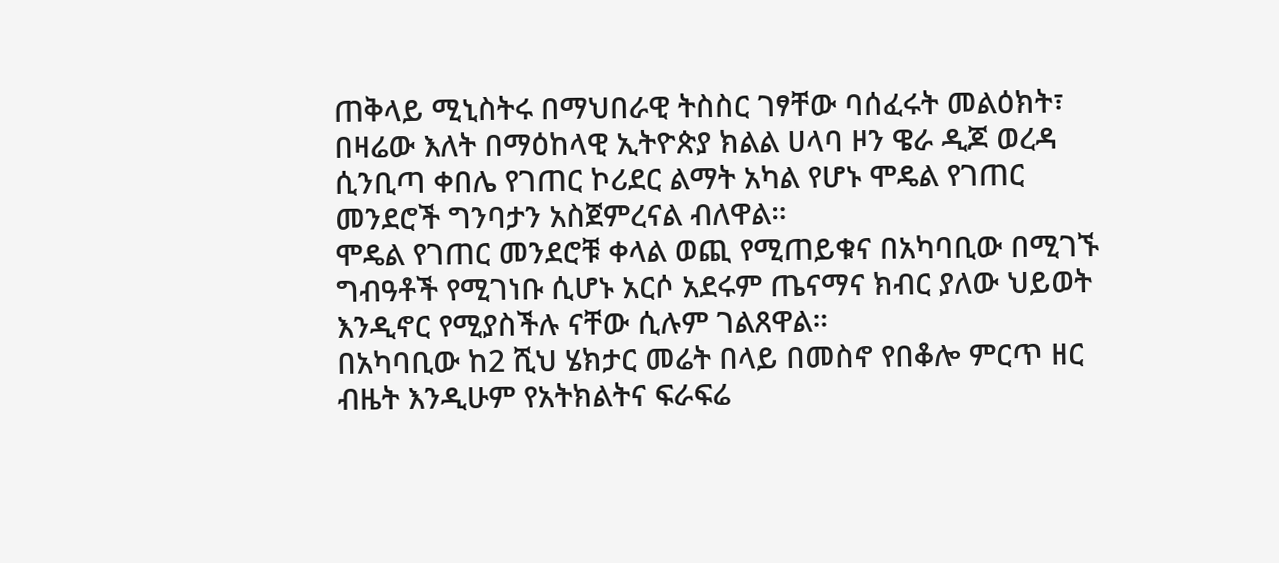ጠቅላይ ሚኒስትሩ በማህበራዊ ትስስር ገፃቸው ባሰፈሩት መልዕክት፣ በዛሬው እለት በማዕከላዊ ኢትዮጵያ ክልል ሀላባ ዞን ዌራ ዲጆ ወረዳ ሲንቢጣ ቀበሌ የገጠር ኮሪደር ልማት አካል የሆኑ ሞዴል የገጠር መንደሮች ግንባታን አስጀምረናል ብለዋል።
ሞዴል የገጠር መንደሮቹ ቀላል ወጪ የሚጠይቁና በአካባቢው በሚገኙ ግብዓቶች የሚገነቡ ሲሆኑ አርሶ አደሩም ጤናማና ክብር ያለው ህይወት እንዲኖር የሚያስችሉ ናቸው ሲሉም ገልጸዋል።
በአካባቢው ከ2 ሺህ ሄክታር መሬት በላይ በመስኖ የበቆሎ ምርጥ ዘር ብዜት እንዲሁም የአትክልትና ፍራፍሬ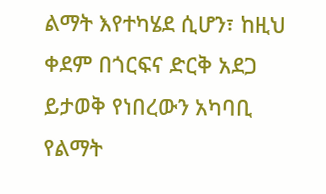ልማት እየተካሄደ ሲሆን፣ ከዚህ ቀደም በጎርፍና ድርቅ አደጋ ይታወቅ የነበረውን አካባቢ የልማት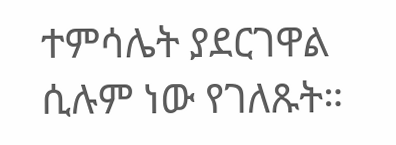ተምሳሌት ያደርገዋል ሲሉም ነው የገለጹት።